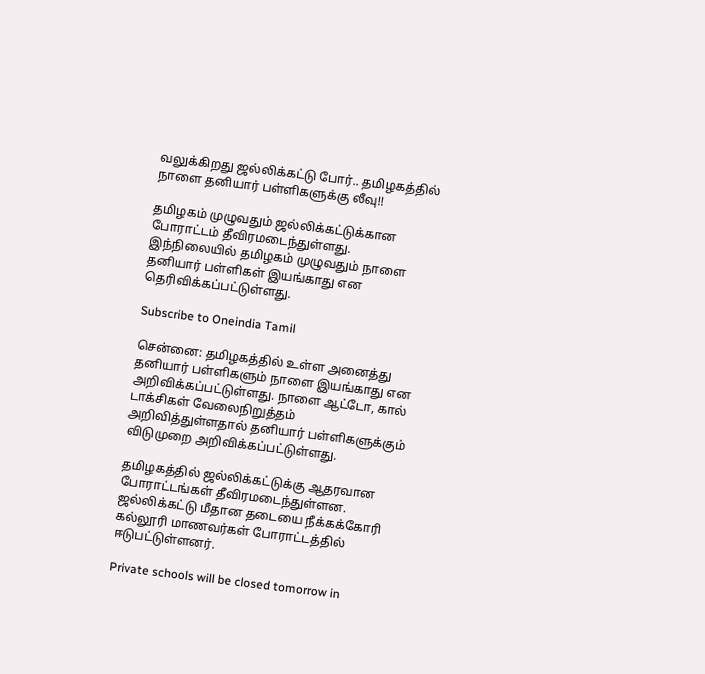வலுக்கிறது ஜல்லிக்கட்டு போர்.. தமிழகத்தில் நாளை தனியார் பள்ளிகளுக்கு லீவு!!

தமிழகம் முழுவதும் ஜல்லிக்கட்டுக்கான போராட்டம் தீவிரமடைந்துள்ளது. இந்நிலையில் தமிழகம் முழுவதும் நாளை தனியார் பள்ளிகள் இயங்காது என தெரிவிக்கப்பட்டுள்ளது.

Subscribe to Oneindia Tamil

சென்னை: தமிழகத்தில் உள்ள அனைத்து தனியார் பள்ளிகளும் நாளை இயங்காது என அறிவிக்கப்பட்டுள்ளது. நாளை ஆட்டோ, கால் டாக்சிகள் வேலைநிறுத்தம் அறிவித்துள்ளதால் தனியார் பள்ளிகளுக்கும் விடுமுறை அறிவிக்கப்பட்டுள்ளது.

தமிழகத்தில் ஜல்லிக்கட்டுக்கு ஆதரவான போராட்டங்கள் தீவிரமடைந்துள்ளன. ஜல்லிக்கட்டு மீதான தடையை நீக்கக்கோரி கல்லூரி மாணவர்கள் போராட்டத்தில் ஈடுபட்டுள்ளனர்.

Private schools will be closed tomorrow in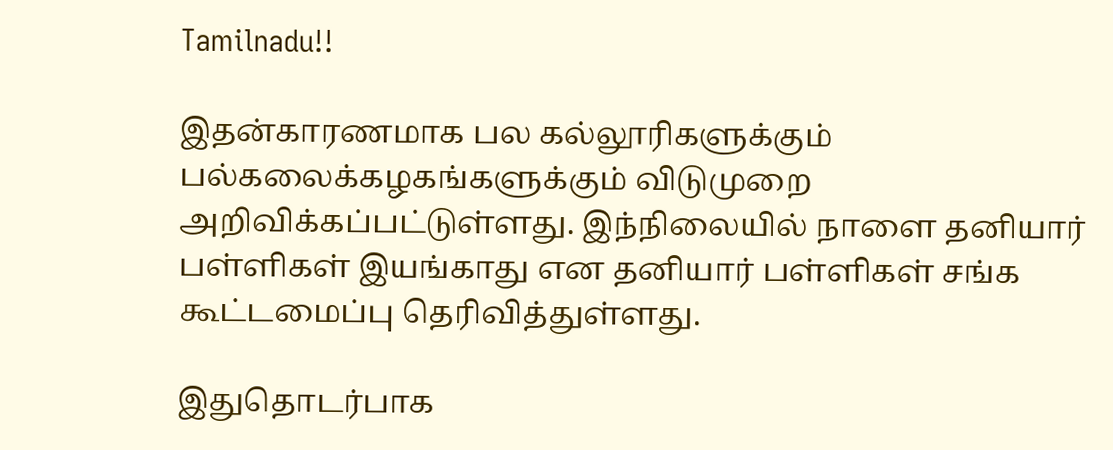Tamilnadu!!

இதன்காரணமாக பல கல்லூரிகளுக்கும் பல்கலைக்கழகங்களுக்கும் விடுமுறை அறிவிக்கப்பட்டுள்ளது. இந்நிலையில் நாளை தனியார் பள்ளிகள் இயங்காது என தனியார் பள்ளிகள் சங்க கூட்டமைப்பு தெரிவித்துள்ளது.

இதுதொடர்பாக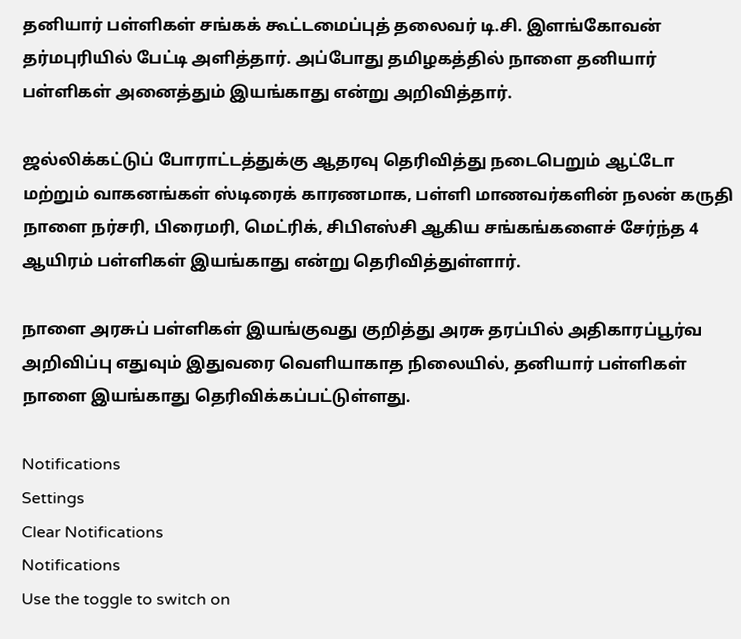தனியார் பள்ளிகள் சங்கக் கூட்டமைப்புத் தலைவர் டி.சி. இளங்கோவன் தர்மபுரியில் பேட்டி அளித்தார். அப்போது தமிழகத்தில் நாளை தனியார் பள்ளிகள் அனைத்தும் இயங்காது என்று அறிவித்தார்.

ஜல்லிக்கட்டுப் போராட்டத்துக்கு ஆதரவு தெரிவித்து நடைபெறும் ஆட்டோ மற்றும் வாகனங்கள் ஸ்டிரைக் காரணமாக, பள்ளி மாணவர்களின் நலன் கருதி நாளை நர்சரி, பிரைமரி, மெட்ரிக், சிபிஎஸ்சி ஆகிய சங்கங்களைச் சேர்ந்த 4 ஆயிரம் பள்ளிகள் இயங்காது என்று தெரிவித்துள்ளார்.

நாளை அரசுப் பள்ளிகள் இயங்குவது குறித்து அரசு தரப்பில் அதிகாரப்பூர்வ அறிவிப்பு எதுவும் இதுவரை வெளியாகாத நிலையில், தனியார் பள்ளிகள் நாளை இயங்காது தெரிவிக்கப்பட்டுள்ளது.

Notifications
Settings
Clear Notifications
Notifications
Use the toggle to switch on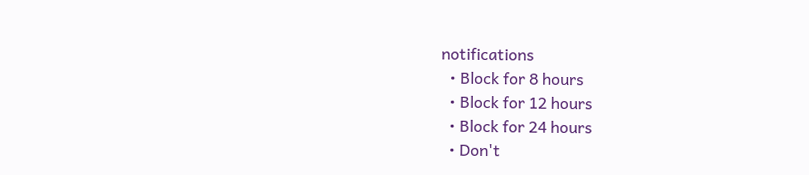notifications
  • Block for 8 hours
  • Block for 12 hours
  • Block for 24 hours
  • Don't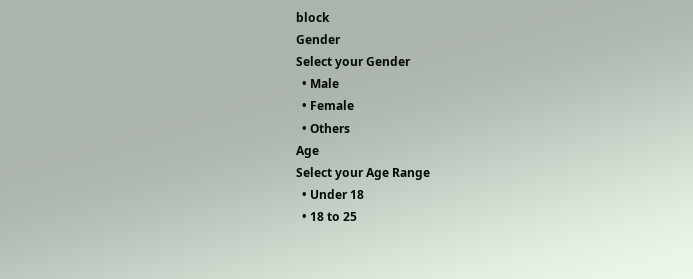block
Gender
Select your Gender
  • Male
  • Female
  • Others
Age
Select your Age Range
  • Under 18
  • 18 to 25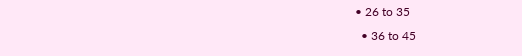• 26 to 35
  • 36 to 45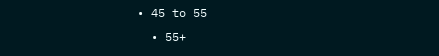• 45 to 55
  • 55+